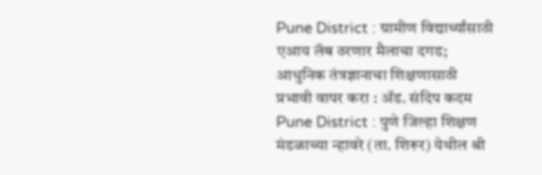Pune District : ग्रामीण विद्यार्थ्यांसाठी एआय लॅब ठरणार मैलाचा दगड; आधुनिक तंत्रज्ञानाचा शिक्षणासाठी प्रभावी वापर करा : ॲड. संदिप कदम
Pune District : पुणे जिल्हा शिक्षण मंडळाच्या न्हावरे (ता. शिरूर) येथील श्री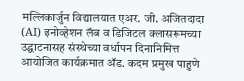मल्लिकार्जुन विद्यालयात एअर. जी. अजितदादा (AI) इनोव्हेशन लॅब व डिजिटल क्लासरूमच्या उद्घाटनासह संस्थेच्या वर्धापन दिनानिमित्त आयोजित कार्यक्रमात ॲड. कदम प्रमुख पाहुणे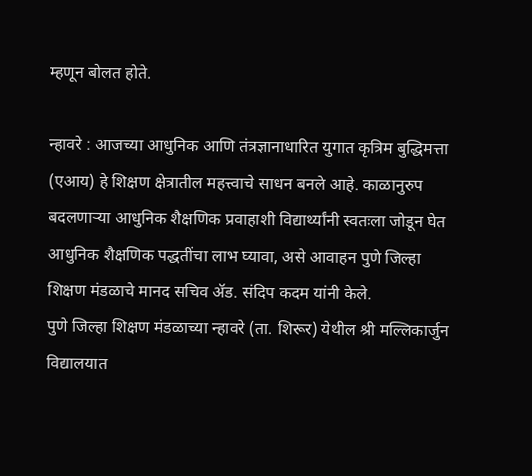म्हणून बोलत होते.

न्हावरे : आजच्या आधुनिक आणि तंत्रज्ञानाधारित युगात कृत्रिम बुद्धिमत्ता (एआय) हे शिक्षण क्षेत्रातील महत्त्वाचे साधन बनले आहे. काळानुरुप बदलणाऱ्या आधुनिक शैक्षणिक प्रवाहाशी विद्यार्थ्यांनी स्वतःला जोडून घेत आधुनिक शैक्षणिक पद्धतींचा लाभ घ्यावा, असे आवाहन पुणे जिल्हा शिक्षण मंडळाचे मानद सचिव ॲड. संदिप कदम यांनी केले.
पुणे जिल्हा शिक्षण मंडळाच्या न्हावरे (ता. शिरूर) येथील श्री मल्लिकार्जुन विद्यालयात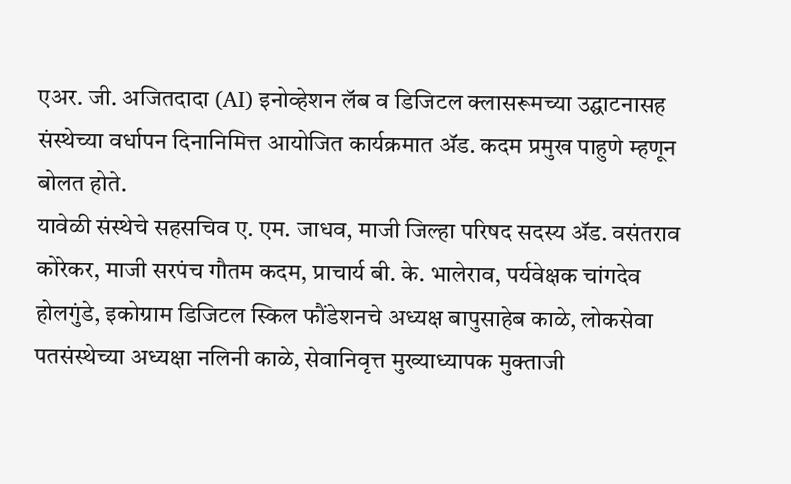एअर. जी. अजितदादा (AI) इनोव्हेशन लॅब व डिजिटल क्लासरूमच्या उद्घाटनासह संस्थेच्या वर्धापन दिनानिमित्त आयोजित कार्यक्रमात ॲड. कदम प्रमुख पाहुणे म्हणून बोलत होते.
यावेळी संस्थेचे सहसचिव ए. एम. जाधव, माजी जिल्हा परिषद सदस्य ॲड. वसंतराव कोरेकर, माजी सरपंच गौतम कदम, प्राचार्य बी. के. भालेराव, पर्यवेक्षक चांगदेव होलगुंडे, इकोग्राम डिजिटल स्किल फौंडेशनचे अध्यक्ष बापुसाहेब काळे, लोकसेवा पतसंस्थेच्या अध्यक्षा नलिनी काळे, सेवानिवृत्त मुख्याध्यापक मुक्ताजी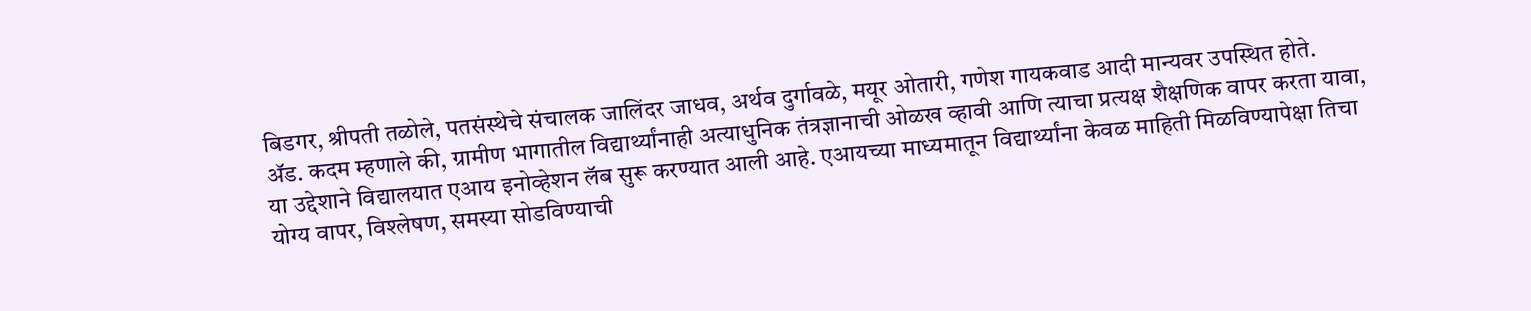बिडगर, श्रीपती तळोले, पतसंस्थेचे संचालक जालिंदर जाधव, अर्थव दुर्गावळे, मयूर ओतारी, गणेश गायकवाड आदी मान्यवर उपस्थित होते.
ॲड. कदम म्हणाले की, ग्रामीण भागातील विद्यार्थ्यांनाही अत्याधुनिक तंत्रज्ञानाची ओळख व्हावी आणि त्याचा प्रत्यक्ष शैक्षणिक वापर करता यावा, या उद्देशाने विद्यालयात एआय इनोव्हेशन लॅब सुरू करण्यात आली आहे. एआयच्या माध्यमातून विद्यार्थ्यांना केवळ माहिती मिळविण्यापेक्षा तिचा योग्य वापर, विश्लेषण, समस्या सोडविण्याची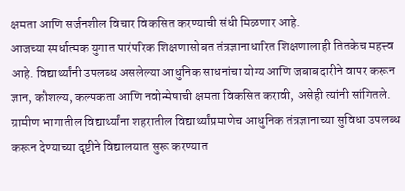क्षमता आणि सर्जनशील विचार विकसित करण्याची संधी मिळणार आहे.
आजच्या स्पर्धात्मक युगात पारंपरिक शिक्षणासोबत तंत्रज्ञानाधारित शिक्षणालाही तितकेच महत्त्व आहे. विद्यार्थ्यांनी उपलब्ध असलेल्या आधुनिक साधनांचा योग्य आणि जबाबदारीने वापर करून ज्ञान, कौशल्य, कल्पकता आणि नवोन्मेषाची क्षमता विकसित करावी, असेही त्यांनी सांगितले.
ग्रामीण भागातील विद्यार्थ्यांना शहरातील विद्यार्थ्यांप्रमाणेच आधुनिक तंत्रज्ञानाच्या सुविधा उपलब्ध करून देण्याच्या दृष्टीने विद्यालयात सुरू करण्यात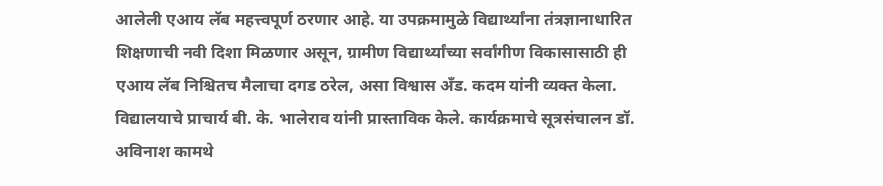आलेली एआय लॅब महत्त्वपूर्ण ठरणार आहे. या उपक्रमामुळे विद्यार्थ्यांना तंत्रज्ञानाधारित शिक्षणाची नवी दिशा मिळणार असून, ग्रामीण विद्यार्थ्यांच्या सर्वांगीण विकासासाठी ही एआय लॅब निश्चितच मैलाचा दगड ठरेल, असा विश्वास अँड. कदम यांनी व्यक्त केला.
विद्यालयाचे प्राचार्य बी. के. भालेराव यांनी प्रास्ताविक केले. कार्यक्रमाचे सूत्रसंचालन डॉ. अविनाश कामथे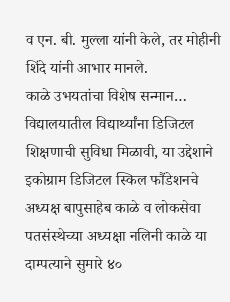व एन. बी. मुल्ला यांनी केले, तर मोहीनी शिंदे यांनी आभार मानले.
काळे उभयतांचा विशेष सन्मान…
विद्यालयातील विद्यार्थ्यांना डिजिटल शिक्षणाची सुविधा मिळावी, या उद्देशाने इकोग्राम डिजिटल स्किल फौंडेशनचे अध्यक्ष बापुसाहेब काळे व लोकसेवा पतसंस्थेच्या अध्यक्षा नलिनी काळे या दाम्पत्याने सुमारे ४०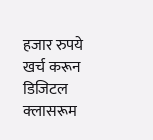हजार रुपये खर्च करून डिजिटल क्लासरूम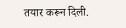तयार करून दिली.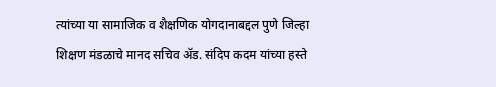त्यांच्या या सामाजिक व शैक्षणिक योगदानाबद्दल पुणे जिल्हा शिक्षण मंडळाचे मानद सचिव ॲड. संदिप कदम यांच्या हस्ते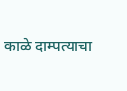काळे दाम्पत्याचा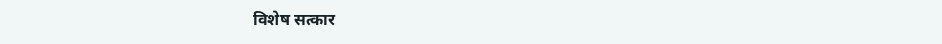विशेष सत्कार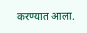करण्यात आला.